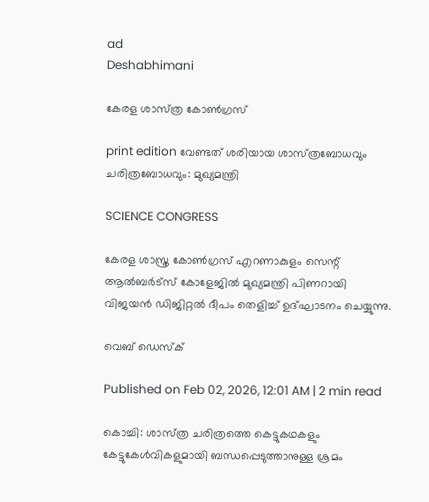ad
Deshabhimani

കേരള ശാസ്‌ത്ര കോൺഗ്രസ്‌

print edition വേണ്ടത്‌ ശരിയായ ശാസ്‌ത്രബോധവും ചരിത്രബോധവും: മുഖ്യമന്ത്രി

SCIENCE CONGRESS

കേരള ശാസ്ത്ര കോൺഗ്രസ്‌ എറണാകുളം സെന്റ് ആൽബർട്സ് കോളേജിൽ മുഖ്യമന്ത്രി പിണറായി വിജയൻ ഡിജിറ്റൽ ദീപം തെളിച്ച് ഉദ്‌ഘാടനം ചെയ്യുന്നു.

വെബ് ഡെസ്ക്

Published on Feb 02, 2026, 12:01 AM | 2 min read

കൊച്ചി: ശാസ്‌ത്ര ചരിത്രത്തെ കെട്ടുകഥകളും കേട്ടുകേൾവികളുമായി ബന്ധപ്പെടുത്താനുള്ള ശ്രമം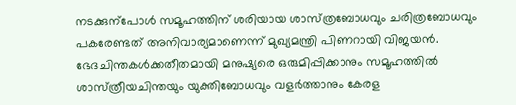നടക്കുന്പോൾ സമൂഹത്തിന്‌ ശരിയായ ശാസ്‌ത്രബോധവും ചരിത്രബോധവും പകരേണ്ടത്‌ അനിവാര്യമാണെന്ന്‌ മുഖ്യമന്ത്രി പിണറായി വിജയൻ. ഭേദചിന്തകൾക്കതീതമായി മനുഷ്യരെ ഒരുമിപ്പിക്കാനും സമൂഹത്തിൽ ശാസ്‌ത്രീയചിന്തയും യുക്തിബോധവും വളർത്താനും കേരള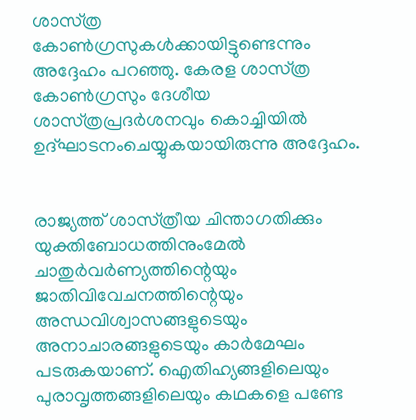ശാസ്‌ത്ര കോൺഗ്രസുകൾക്കായിട്ടുണ്ടെന്നും അദ്ദേഹം പറഞ്ഞു. കേരള ശാസ്‌ത്ര കോൺഗ്രസും ദേശീയ ശാസ്‌ത്രപ്രദർശനവും കൊച്ചിയിൽ ഉദ്‌ഘാടനംചെയ്യുകയായിരുന്നു അദ്ദേഹം.


രാജ്യത്ത്‌ ശാസ്‌ത്രീയ ചിന്താഗതിക്കും യുക്തിബോധത്തിനുംമേൽ ചാതുർവർണ്യത്തിന്റെയും ജാതിവിവേചനത്തിന്റെയും അന്ധവിശ്വാസങ്ങളുടെയും അനാചാരങ്ങളുടെയും കാർമേഘം പടരുകയാണ്‌. ഐതിഹ്യങ്ങളിലെയും പുരാവൃത്തങ്ങളിലെയും കഥകളെ പണ്ടേ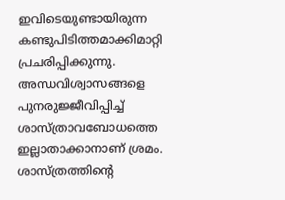ഇവിടെയുണ്ടായിരുന്ന കണ്ടുപിടിത്തമാക്കിമാറ്റി പ്രചരിപ്പിക്കുന്നു. അന്ധവിശ്വാസങ്ങളെ പുനരുജ്ജീവിപ്പിച്ച്‌ ശാസ്‌ത്രാവബോധത്തെ ഇല്ലാതാക്കാനാണ്‌ ശ്രമം. ശാസ്‌ത്രത്തിന്റെ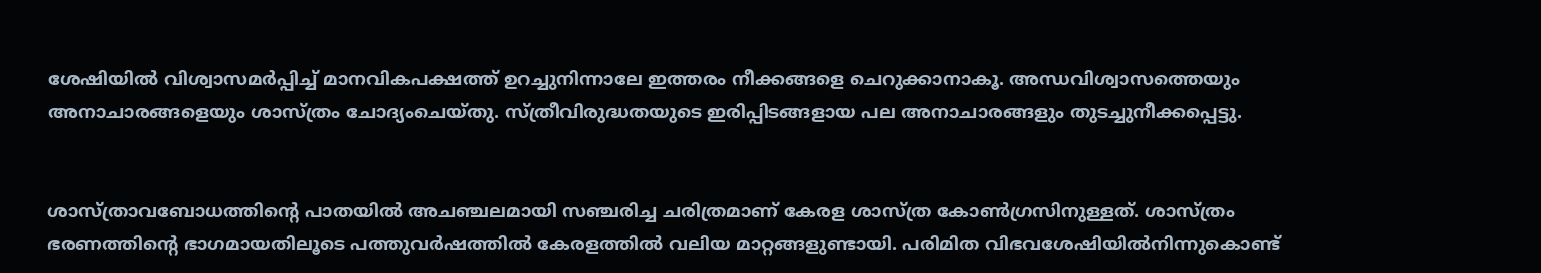ശേഷിയിൽ വിശ്വാസമർപ്പിച്ച്‌ മാനവികപക്ഷത്ത്‌ ഉറച്ചുനിന്നാലേ ഇത്തരം നീക്കങ്ങളെ ചെറുക്കാനാകൂ. അന്ധവിശ്വാസത്തെയും അനാചാരങ്ങളെയും ശാസ്‌ത്രം ചോദ്യംചെയ്‌തു. സ്‌ത്രീവിരുദ്ധതയുടെ ഇരിപ്പിടങ്ങളായ പല അനാചാരങ്ങളും തുടച്ചുനീക്കപ്പെട്ടു.


ശാസ്‌ത്രാവബോധത്തിന്റെ പാതയിൽ അചഞ്ചലമായി സഞ്ചരിച്ച ചരിത്രമാണ്‌ കേരള ശാസ്‌ത്ര കോൺഗ്രസിനുള്ളത്‌. ശാസ്‌ത്രം ഭരണത്തിന്റെ ഭാഗമായതിലൂടെ പത്തുവർഷത്തിൽ കേരളത്തിൽ വലിയ മാറ്റങ്ങളുണ്ടായി. പരിമിത വിഭവശേഷിയിൽനിന്നുകൊണ്ട്‌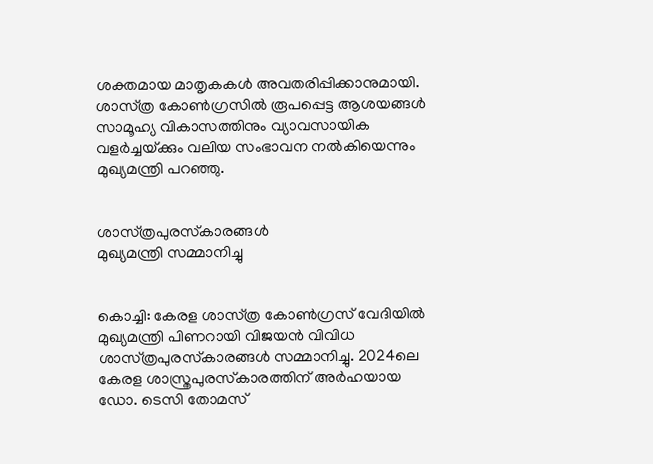ശക്തമായ മാതൃകകൾ അവതരിപ്പിക്കാനുമായി. ശാസ്‌ത്ര കോൺഗ്രസിൽ രൂപപ്പെട്ട ആശയങ്ങൾ സാമൂഹ്യ വികാസത്തിനും വ്യാവസായിക വളർച്ചയ്‌ക്കും വലിയ സംഭാവന നൽകിയെന്നും മുഖ്യമന്ത്രി പറഞ്ഞു.


ശാസ്‌ത്രപുരസ്‌കാരങ്ങൾ
മുഖ്യമന്ത്രി സമ്മാനിച്ചു


കൊച്ചി: കേരള ശാസ്‌ത്ര കോൺഗ്രസ്‌ വേദിയിൽ മുഖ്യമന്ത്രി പിണറായി വിജയൻ വിവിധ ശാസ്‌ത്രപുരസ്‌കാരങ്ങൾ സമ്മാനിച്ചു. 2024ലെ കേരള ശാസ്ത്രപുരസ്‌കാരത്തിന് അര്‍ഹയായ ഡോ. ടെസി തോമസ്‌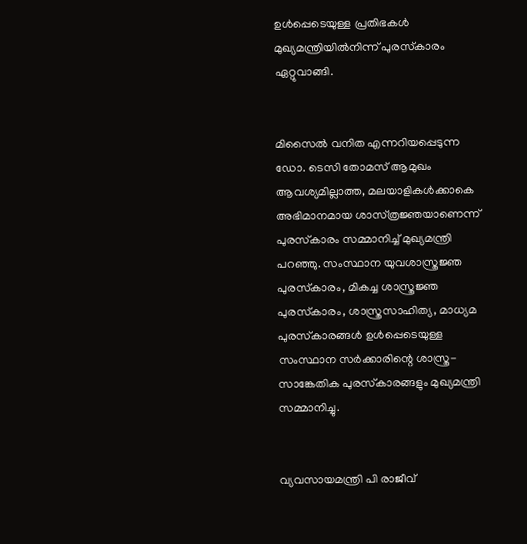ഉൾപ്പെടെയുള്ള പ്രതിഭകൾ മുഖ്യമന്ത്രിയിൽനിന്ന്‌ പുരസ്‌കാരം ഏറ്റുവാങ്ങി.


മിസൈൽ വനിത എന്നറിയപ്പെടുന്ന ഡോ. ടെസി തോമസ്‌ ആമുഖം ആവശ്യമില്ലാത്ത, മലയാളികൾക്കാകെ അഭിമാനമായ ശാസ്‌ത്രജ്ഞയാണെന്ന്‌ പുരസ്‌കാരം സമ്മാനിച്ച്‌ മുഖ്യമന്ത്രി പറഞ്ഞു. സംസ്ഥാന യുവശാസ്ത്രജ്ഞ പുരസ്‌കാരം, മികച്ച ശാസ്ത്രജ്ഞ പുരസ്‌കാരം, ശാസ്ത്രസാഹിത്യ, മാധ്യമ പുരസ്‌കാരങ്ങള്‍ ഉള്‍പ്പെടെയുള്ള സംസ്ഥാന സര്‍ക്കാരിന്റെ ശാസ്ത്ര-സാങ്കേതിക പുരസ്‌കാരങ്ങളും മുഖ്യമന്ത്രി സമ്മാനിച്ചു.


വ്യവസായമന്ത്രി പി രാജീവ്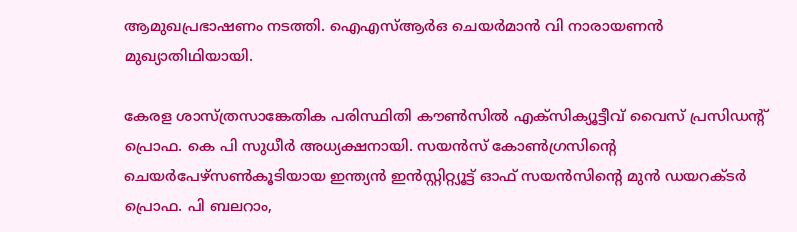ആമുഖപ്രഭാഷണം നടത്തി. ഐഎസ്ആര്‍ഒ ചെയര്‍മാന്‍ വി നാരായണന്‍ മുഖ്യാതിഥിയായി.

കേരള ശാസ്ത്രസാങ്കേതിക പരിസ്ഥിതി കൗണ്‍സില്‍ എക്സിക്യൂട്ടീവ് വൈസ് പ്രസിഡന്റ് പ്രൊഫ. കെ പി സുധീര്‍ അധ്യക്ഷനായി. സയന്‍സ് കോണ്‍ഗ്രസിന്റെ ചെയര്‍പേഴ്‌സണ്‍കൂടിയായ ഇന്ത്യന്‍ ഇന്‍സ്റ്റിറ്റ്യൂട്ട് ഓഫ് സയന്‍സിന്റെ മുന്‍ ഡയറക്ടര്‍ പ്രൊഫ. പി ബലറാം,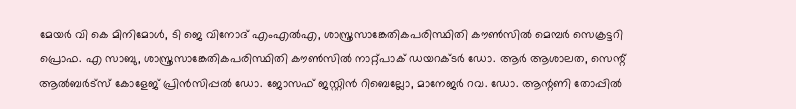മേയര്‍ വി കെ മിനിമോള്‍, ടി ജെ വിനോദ്‌ എംഎല്‍എ, ശാസ്ത്രസാങ്കേതികപരിസ്ഥിതി കൗണ്‍സില്‍ മെമ്പര്‍ സെക്രട്ടറി പ്രൊഫ. എ സാബു, ശാസ്ത്രസാങ്കേതികപരിസ്ഥിതി കൗണ്‍സില്‍ നാറ്റ്പാക് ഡയറക്ടര്‍ ഡോ. ആർ ആശാലത, സെന്റ് ആല്‍ബര്‍ട്‌സ് കോളേജ് പ്രിന്‍സിപ്പൽ ഡോ. ജോസഫ് ജസ്റ്റിന്‍ റിബെല്ലോ, മാനേജര്‍ റവ. ഡോ. ആന്റണി തോപ്പില്‍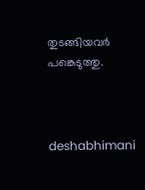തുടങ്ങിയവര്‍ പങ്കെടുത്തു.



deshabhimani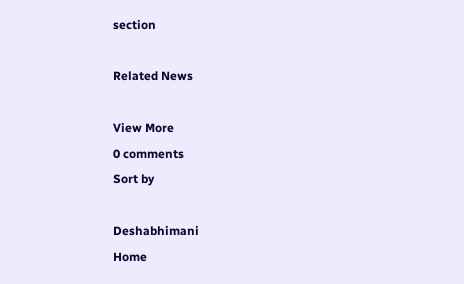section

Related News

View More
0 comments
Sort by

Deshabhimani
Home